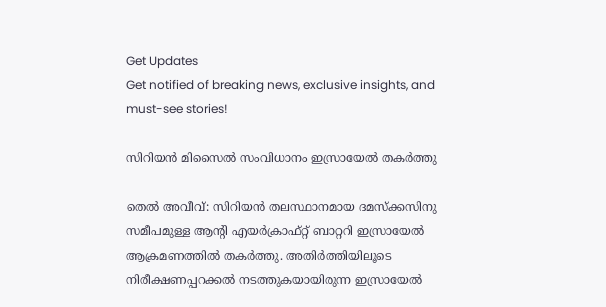Get Updates
Get notified of breaking news, exclusive insights, and must-see stories!

സിറിയന്‍ മിസൈല്‍ സംവിധാനം ഇസ്രായേല്‍ തകര്‍ത്തു

തെല്‍ അവീവ്: സിറിയന്‍ തലസ്ഥാനമായ ദമസ്‌ക്കസിനു സമീപമുള്ള ആന്റി എയര്‍ക്രാഫ്റ്റ് ബാറ്ററി ഇസ്രായേല്‍ ആക്രമണത്തില്‍ തകര്‍ത്തു. അതിര്‍ത്തിയിലൂടെ നിരീക്ഷണപ്പറക്കല്‍ നടത്തുകയായിരുന്ന ഇസ്രായേല്‍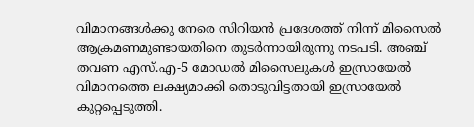വിമാനങ്ങള്‍ക്കു നേരെ സിറിയന്‍ പ്രദേശത്ത് നിന്ന് മിസൈല്‍ ആക്രമണമുണ്ടായതിനെ തുടര്‍ന്നായിരുന്നു നടപടി. അഞ്ച് തവണ എസ്.എ-5 മോഡല്‍ മിസൈലുകള്‍ ഇസ്രായേല്‍ വിമാനത്തെ ലക്ഷ്യമാക്കി തൊടുവിട്ടതായി ഇസ്രായേല്‍ കുറ്റപ്പെടുത്തി.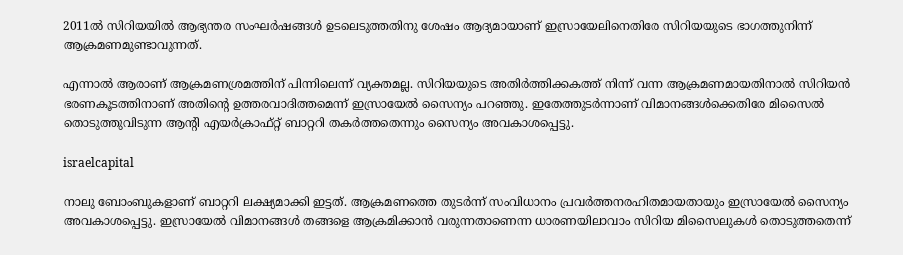2011ല്‍ സിറിയയില്‍ ആഭ്യന്തര സംഘര്‍ഷങ്ങള്‍ ഉടലെടുത്തതിനു ശേഷം ആദ്യമായാണ് ഇസ്രായേലിനെതിരേ സിറിയയുടെ ഭാഗത്തുനിന്ന് ആക്രമണമുണ്ടാവുന്നത്.

എന്നാല്‍ ആരാണ് ആക്രമണശ്രമത്തിന് പിന്നിലെന്ന് വ്യക്തമല്ല. സിറിയയുടെ അതിര്‍ത്തിക്കകത്ത് നിന്ന് വന്ന ആക്രമണമായതിനാല്‍ സിറിയന്‍ ഭരണകൂടത്തിനാണ് അതിന്റെ ഉത്തരവാദിത്തമെന്ന് ഇസ്രായേല്‍ സൈന്യം പറഞ്ഞു. ഇതേത്തുടര്‍ന്നാണ് വിമാനങ്ങള്‍ക്കെതിരേ മിസൈല്‍ തൊടുത്തുവിടുന്ന ആന്റി എയര്‍ക്രാഫ്റ്റ് ബാറ്ററി തകര്‍ത്തതെന്നും സൈന്യം അവകാശപ്പെട്ടു.

israelcapital

നാലു ബോംബുകളാണ് ബാറ്ററി ലക്ഷ്യമാക്കി ഇട്ടത്. ആക്രമണത്തെ തുടര്‍ന്ന് സംവിധാനം പ്രവര്‍ത്തനരഹിതമായതായും ഇസ്രായേല്‍ സൈന്യം അവകാശപ്പെട്ടു. ഇസ്രായേല്‍ വിമാനങ്ങള്‍ തങ്ങളെ ആക്രമിക്കാന്‍ വരുന്നതാണെന്ന ധാരണയിലാവാം സിറിയ മിസൈലുകള്‍ തൊടുത്തതെന്ന്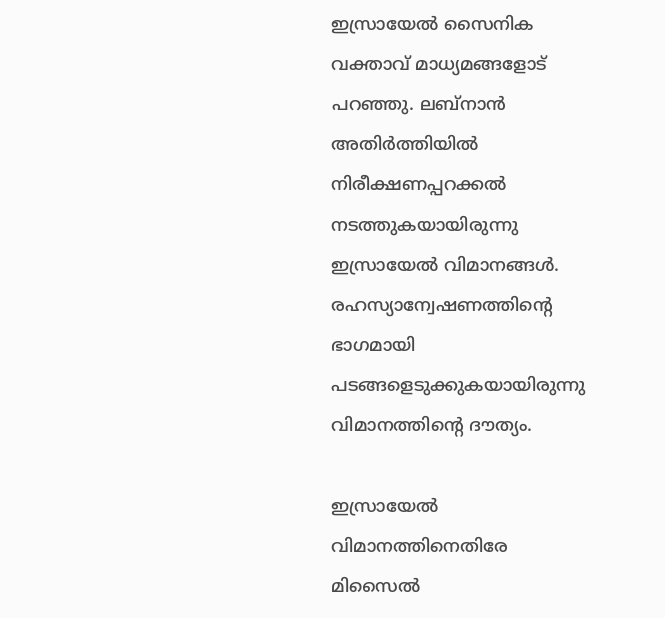ഇസ്രായേല്‍ സൈനിക വക്താവ് മാധ്യമങ്ങളോട് പറഞ്ഞു. ലബ്‌നാന്‍ അതിര്‍ത്തിയില്‍ നിരീക്ഷണപ്പറക്കല്‍ നടത്തുകയായിരുന്നു ഇസ്രായേല്‍ വിമാനങ്ങള്‍. രഹസ്യാന്വേഷണത്തിന്റെ ഭാഗമായി പടങ്ങളെടുക്കുകയായിരുന്നു വിമാനത്തിന്റെ ദൗത്യം.

ഇസ്രായേല്‍ വിമാനത്തിനെതിരേ മിസൈല്‍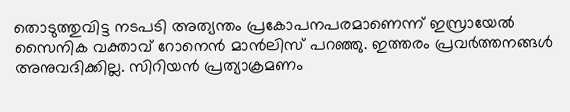തൊടുത്തുവിട്ട നടപടി അത്യന്തം പ്രകോപനപരമാണെന്ന് ഇസ്രായേല്‍ സൈനിക വക്താവ് റോനെന്‍ മാന്‍ലിസ് പറഞ്ഞു. ഇത്തരം പ്രവര്‍ത്തനങ്ങള്‍ അനുവദിക്കില്ല. സിറിയന്‍ പ്രത്യാക്രമണം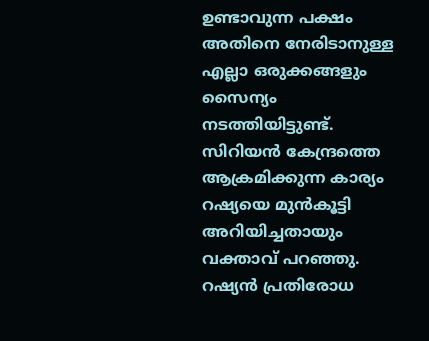ഉണ്ടാവുന്ന പക്ഷം അതിനെ നേരിടാനുള്ള എല്ലാ ഒരുക്കങ്ങളും സൈന്യം നടത്തിയിട്ടുണ്ട്. സിറിയന്‍ കേന്ദ്രത്തെ ആക്രമിക്കുന്ന കാര്യം റഷ്യയെ മുന്‍കൂട്ടി അറിയിച്ചതായും വക്താവ് പറഞ്ഞു. റഷ്യന്‍ പ്രതിരോധ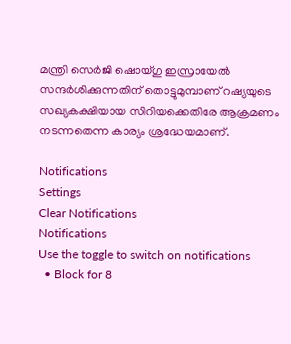മന്ത്രി സെര്‍ജി ഷൊയ്ഗു ഇസ്രായേല്‍ സന്ദര്‍ശിക്കുന്നതിന് തൊട്ടുമുമ്പാണ് റഷ്യയുടെ സഖ്യകക്ഷിയായ സിറിയക്കെതിരേ ആക്രമണം നടന്നതെന്ന കാര്യം ശ്രദ്ധേയമാണ്.

Notifications
Settings
Clear Notifications
Notifications
Use the toggle to switch on notifications
  • Block for 8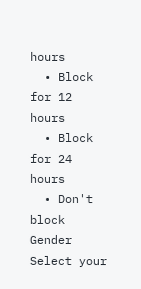hours
  • Block for 12 hours
  • Block for 24 hours
  • Don't block
Gender
Select your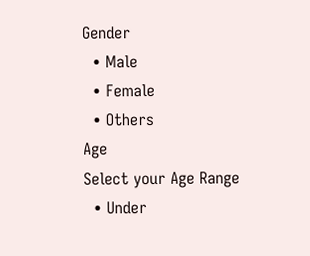Gender
  • Male
  • Female
  • Others
Age
Select your Age Range
  • Under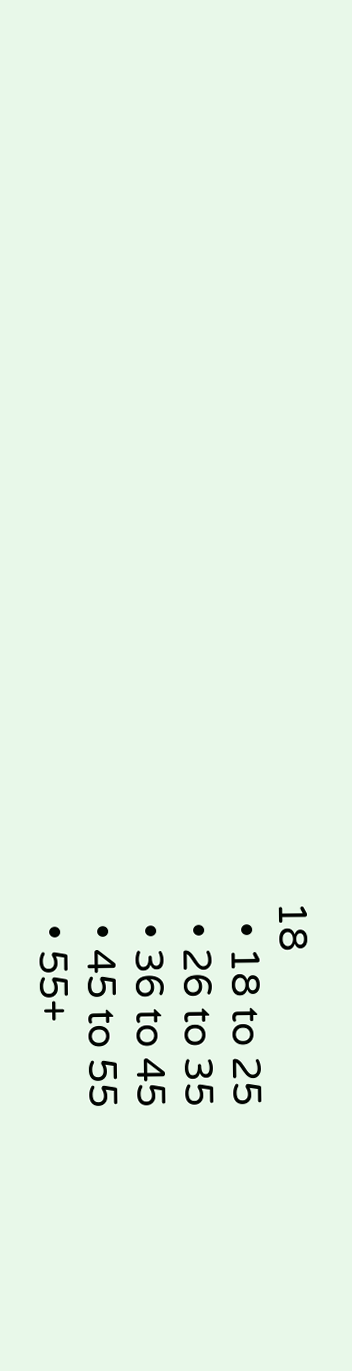18
  • 18 to 25
  • 26 to 35
  • 36 to 45
  • 45 to 55
  • 55+